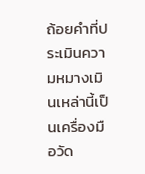ถ้อยคำที่ประเมินความหมางเมินเหล่านี้เป็นเครื่องมือวัด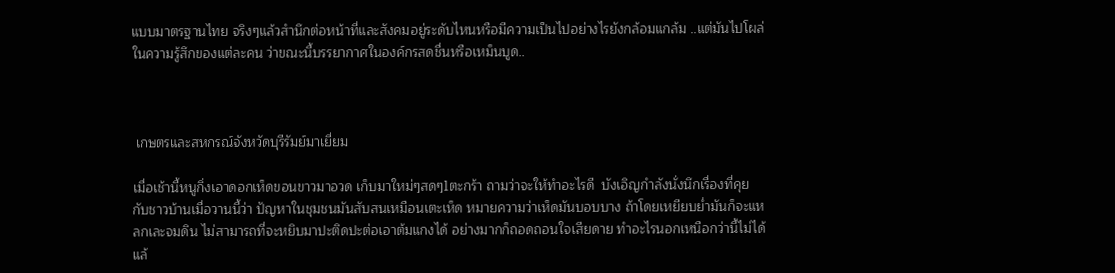แบบมาตรฐานไทย จริงๆแล้วสำนึกต่อหน้าที่และสังคมอยู่ระดับไหนหรือมีความเป็นไปอย่างไรยังกล้อมแกล้ม ..แต่มันไปโผล่ในความรู้สึกของแต่ละคน ว่าขณะนี้บรรยากาศในองค์กรสดชื่นหรือเหม็นบูด..



 เกษตรและสหกรณ์จังหวัดบุรีรัมย์มาเยี่ยม

เมื่อเช้านี้หนูกิ่งเอาดอกเห็ดขอนขาวมาอวด เก็บมาใหม่ๆสดๆ1ตะกร้า ถามว่าจะให้ทำอะไรดี  บังเอิญกำลังนั่งนึกเรื่องที่คุยกับชาวบ้านเมื่อวานนี้ว่า ปัญหาในชุมชนมันสับสนเหมือนเตะเห็ด หมายความว่าเห็ดมันบอบบาง ถ้าโดยเหยียบย่ำมันก็จะแหลกเละจมดิน ไม่สามารถที่จะหยิบมาปะติดปะต่อเอาต้มแกงได้ อย่างมากก็ถอดถอนใจเสียดาย ทำอะไรนอกเหนือกว่านี้ไม่ได้แล้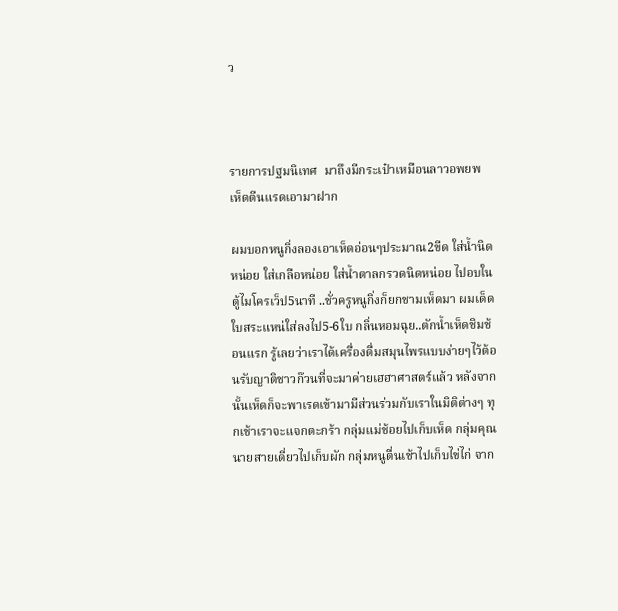ว



รายการปฐมนิเทศ  มาถึงมีกระเป๋าเหมือนลาวอพยพ  เห็ดตีนแรดเอามาฝาก

ผมบอกหนูกิ่งลองเอาเห็ดอ่อนๆประมาณ2ขีด ใส่น้ำนิดหน่อย ใส่เกลือหน่อย ใส่น้ำตาลกรวดนิดหน่อย ไปอบในตู้ไมโครเว็ป5นาที ..ชั่วครูหนูกิ่งก็ยกชามเห็ดมา ผมเด็ดใบสระแหน่ใส่ลงไป5-6ใบ กลิ่นหอมฉุย..ตักน้ำเห็ดชิมช้อนแรก รู้เลยว่าเราได้เครื่องดื่มสมุนไพรแบบง่ายๆไว้ต้อนรับญาติชาวก๊วนที่จะมาค่ายเฮฮาศาสตร์แล้ว หลังจากนั้นเห็ดก็จะพาเรดเข้ามามีส่วนร่วมกับเราในมิติต่างๆ ทุกเช้าเราจะแจกตะกร้า กลุ่มแม่ช้อยไปเก็บเห็ด กลุ่มคุณนายสายเดี่ยวไปเก็บผัก กลุ่มหนูตื่นเช้าไปเก็บไข่ไก่ จาก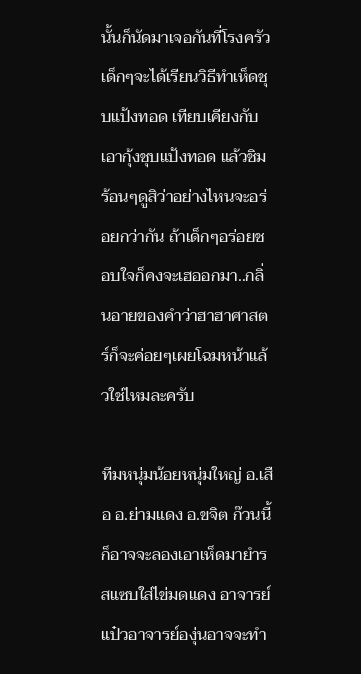นั้นก็นัดมาเจอกันที่โรงครัว เด็กๆจะได้เรียนวิธีทำเห็ดชุบแป้งทอด เทียบเคียงกับเอากุ้งชุบแป้งทอด แล้วชิมร้อนๆดูสิว่าอย่างไหนจะอร่อยกว่ากัน ถ้าเด็กๆอร่อยชอบใจก็คงจะเฮออกมา..กลิ่นอายของคำว่าฮาฮาศาสตร์ก็จะค่อยๆเผยโฉมหน้าแล้วใช่ไหมละครับ

ทีมหนุ่มน้อยหนุ่มใหญ่ อ.เสือ อ.ย่ามแดง อ.ขจิต ก๊วนนี้ก็อาจจะลองเอาเห็ดมายำรสแซบใส่ไข่มดแดง อาจารย์แป๋วอาจารย์องุ่นอาจจะทำ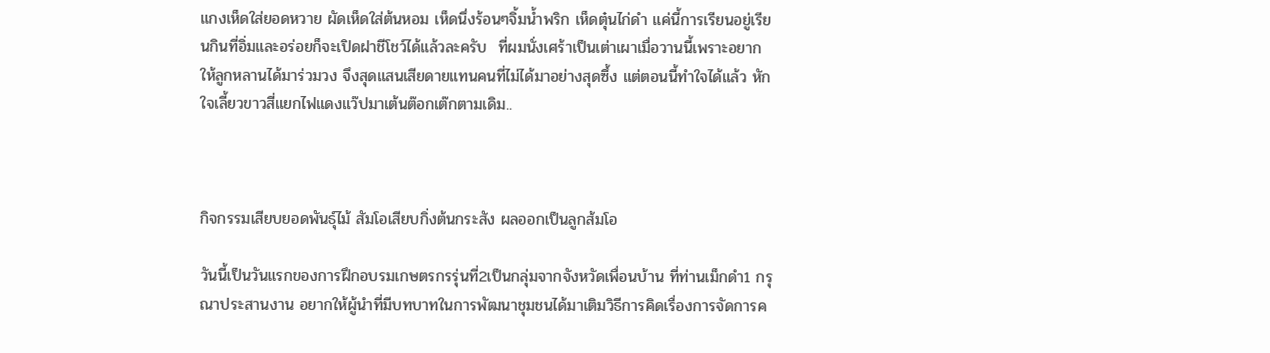แกงเห็ดใส่ยอดหวาย ผัดเห็ดใส่ต้นหอม เห็ดนึ่งร้อนๆจิ้มน้ำพริก เห็ดตุ๋นไก่ดำ แค่นี้การเรียนอยู่เรียนกินที่อิ่มและอร่อยก็จะเปิดฝาชีโชว์ได้แล้วละครับ  ที่ผมนั่งเศร้าเป็นเต่าเผาเมื่อวานนี้เพราะอยากให้ลูกหลานได้มาร่วมวง จึงสุดแสนเสียดายแทนคนที่ไม่ได้มาอย่างสุดซึ้ง แต่ตอนนี้ทำใจได้แล้ว หักใจเลี้ยวขาวสี่แยกไฟแดงแว๊ปมาเต้นต๊อกเต๊กตามเดิม..



กิจกรรมเสียบยอดพันธุ์ไม้ สัมโอเสียบกิ่งต้นกระสัง ผลออกเป็นลูกส้มโอ

วันนี้เป็นวันแรกของการฝึกอบรมเกษตรกรรุ่นที่2เป็นกลุ่มจากจังหวัดเพื่อนบ้าน ที่ท่านเม็กดำ1 กรุณาประสานงาน อยากให้ผู้นำที่มีบทบาทในการพัฒนาชุมชนได้มาเติมวิธีการคิดเรื่องการจัดการค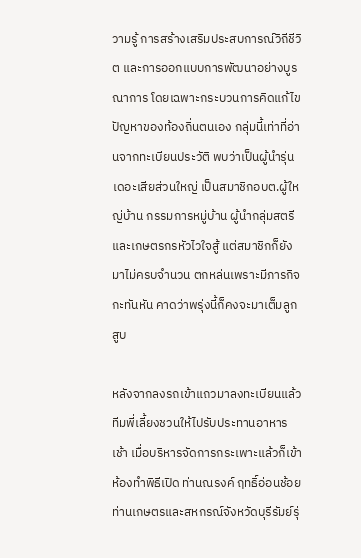วามรู้ การสร้างเสริมประสบการณ์วิถีชีวิต และการออกแบบการพัฒนาอย่างบูรณาการ โดยเฉพาะกระบวนการคิดแก้ไขปัญหาของท้องถิ่นตนเอง กลุ่มนี้เท่าที่อ่านจากทะเบียนประวัติ พบว่าเป็นผู้นำรุ่นเดอะเสียส่วนใหญ่ เป็นสมาชิกอบต.ผู้ใหญ่บ้าน กรรมการหมู่บ้าน ผู้นำกลุ่มสตรี และเกษตรกรหัวไวใจสู้ แต่สมาชิกก็ยังมาไม่ครบจำนวน ตกหล่นเพราะมีภารกิจกะทันหัน คาดว่าพรุ่งนี้ก็คงจะมาเต็มลูกสูบ

หลังจากลงรถเข้าแถวมาลงทะเบียนแล้ว ทีมพี่เลี้ยงชวนให้ไปรับประทานอาหารเช้า เมื่อบริหารจัดการกระเพาะแล้วก็เข้าห้องทำพิธีเปิด ท่านณรงค์ ฤทธิ์อ่อนช้อย ท่านเกษตรและสหกรณ์จังหวัดบุรีรัมย์รุ่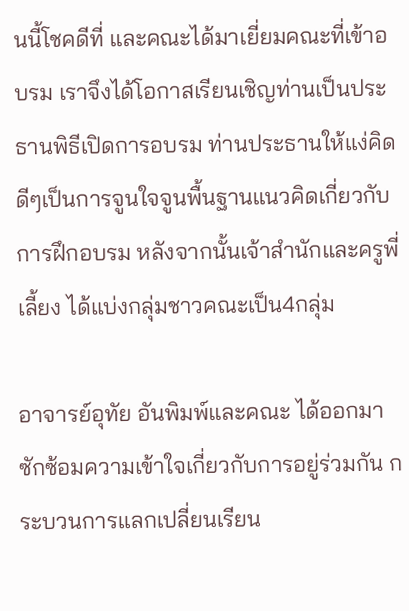นนี้โชคดีที่ และคณะได้มาเยี่ยมคณะที่เข้าอบรม เราจึงได้โอกาสเรียนเชิญท่านเป็นประธานพิธีเปิดการอบรม ท่านประธานให้แง่คิดดีๆเป็นการจูนใจจูนพื้นฐานแนวคิดเกี่ยวกับการฝึกอบรม หลังจากนั้นเจ้าสำนักและครูพี่เลี้ยง ได้แบ่งกลุ่มชาวคณะเป็น4กลุ่ม

อาจารย์อุทัย อันพิมพ์และคณะ ได้ออกมาซักซ้อมความเข้าใจเกี่ยวกับการอยู่ร่วมกัน กระบวนการแลกเปลี่ยนเรียน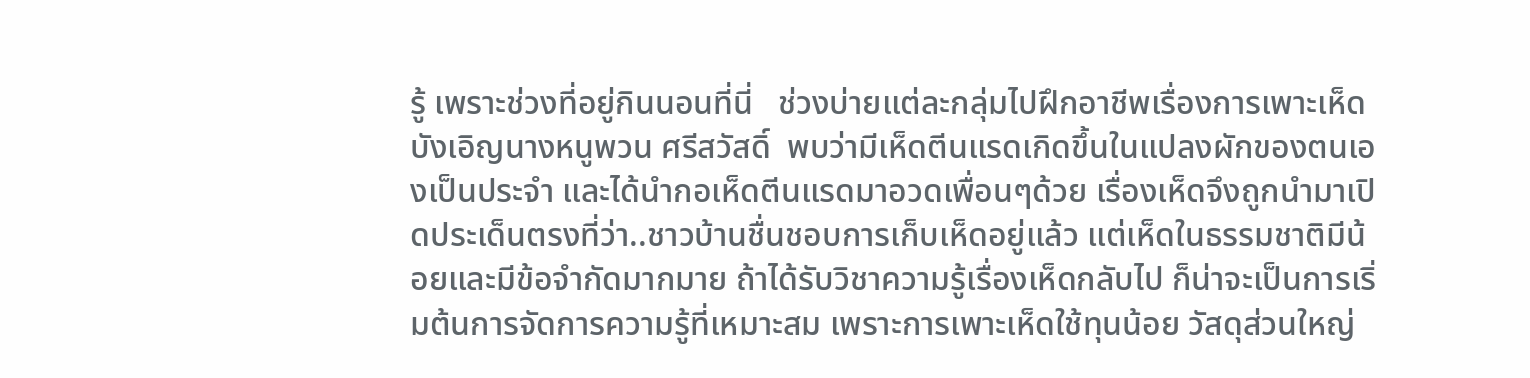รู้ เพราะช่วงที่อยู่กินนอนที่นี่   ช่วงบ่ายแต่ละกลุ่มไปฝึกอาชีพเรื่องการเพาะเห็ด บังเอิญนางหนูพวน ศรีสวัสดิ์  พบว่ามีเห็ดตีนแรดเกิดขึ้นในแปลงผักของตนเองเป็นประจำ และได้นำกอเห็ดตีนแรดมาอวดเพื่อนๆด้วย เรื่องเห็ดจึงถูกนำมาเปิดประเด็นตรงที่ว่า..ชาวบ้านชื่นชอบการเก็บเห็ดอยู่แล้ว แต่เห็ดในธรรมชาติมีน้อยและมีข้อจำกัดมากมาย ถ้าได้รับวิชาความรู้เรื่องเห็ดกลับไป ก็น่าจะเป็นการเริ่มต้นการจัดการความรู้ที่เหมาะสม เพราะการเพาะเห็ดใช้ทุนน้อย วัสดุส่วนใหญ่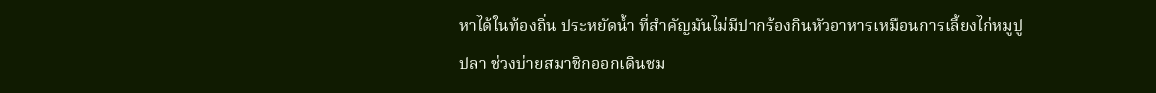หาได้ในท้องถิ่น ประหยัดน้ำ ที่สำคัญมันไม่มีปากร้องกินหัวอาหารเหมือนการเลี้ยงไก่หมูปูปลา ช่วงบ่ายสมาชิกออกเดินชม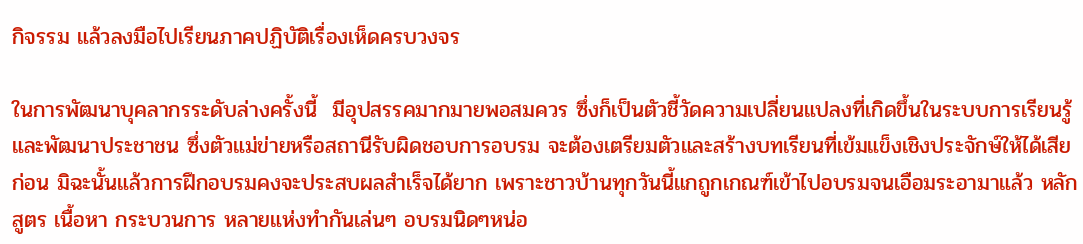กิจรรม แล้วลงมือไปเรียนภาคปฏิบัติเรื่องเห็ดครบวงจร

ในการพัฒนาบุคลากรระดับล่างครั้งนี้  มีอุปสรรคมากมายพอสมควร ซึ่งก็เป็นตัวชี้วัดความเปลี่ยนแปลงที่เกิดขึ้นในระบบการเรียนรู้และพัฒนาประชาชน ซึ่งตัวแม่ข่ายหรือสถานีรับผิดชอบการอบรม จะต้องเตรียมตัวและสร้างบทเรียนที่เข้มแข็งเชิงประจักษ์ให้ได้เสียก่อน มิฉะนั้นแล้วการฝึกอบรมคงจะประสบผลสำเร็จได้ยาก เพราะชาวบ้านทุกวันนี้แกถูกเกณฑ์เข้าไปอบรมจนเอือมระอามาแล้ว หลักสูตร เนื้อหา กระบวนการ หลายแห่งทำกันเล่นๆ อบรมนิดๆหน่อ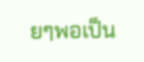ยๆพอเป็น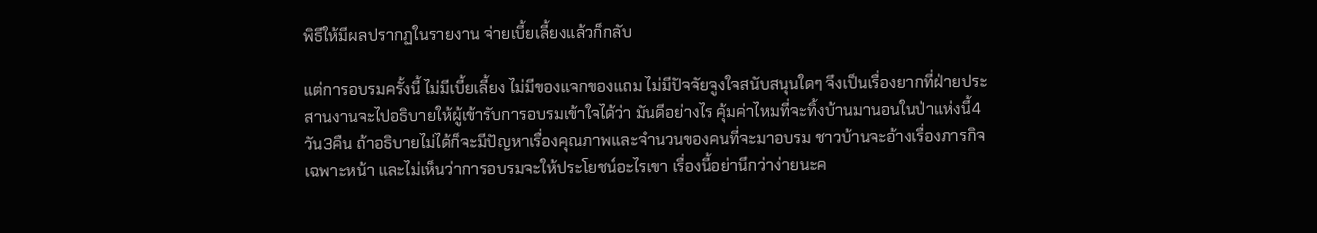พิธีให้มีผลปรากฏในรายงาน จ่ายเบี้ยเลี้ยงแล้วก็กลับ

แต่การอบรมครั้งนี้ ไม่มีเบี้ยเลี้ยง ไม่มีของแจกของแถม ไม่มีปัจจัยจูงใจสนับสนุนใดๆ จึงเป็นเรื่องยากที่ฝ่ายประสานงานจะไปอธิบายให้ผู้เข้ารับการอบรมเข้าใจได้ว่า มันดีอย่างไร คุ้มค่าไหมที่จะทิ้งบ้านมานอนในป่าแห่งนี้4วัน3คืน ถ้าอธิบายไม่ได้ก็จะมีปัญหาเรื่องคุณภาพและจำนวนของคนที่จะมาอบรม ชาวบ้านจะอ้างเรื่องภารกิจเฉพาะหน้า และไม่เห็นว่าการอบรมจะให้ประโยชน์อะไรเขา เรื่องนี้อย่านึกว่าง่ายนะค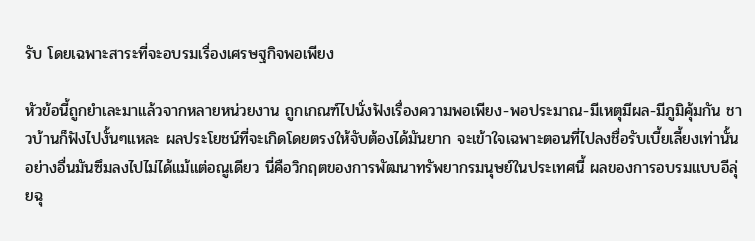รับ โดยเฉพาะสาระที่จะอบรมเรื่องเศรษฐกิจพอเพียง

หัวข้อนี้ถูกยำเละมาแล้วจากหลายหน่วยงาน ถูกเกณฑ์ไปนั่งฟังเรื่องความพอเพียง-พอประมาณ-มีเหตุมีผล-มีภูมิคุ้มกัน ชาวบ้านก็ฟังไปงั้นๆแหละ ผลประโยชน์ที่จะเกิดโดยตรงให้จับต้องได้มันยาก จะเข้าใจเฉพาะตอนที่ไปลงชื่อรับเบี้ยเลี้ยงเท่านั้น อย่างอื่นมันซึมลงไปไม่ได้แม้แต่อณูเดียว นี่คือวิกฤตของการพัฒนาทรัพยากรมนุษย์ในประเทศนี้ ผลของการอบรมแบบอีลุ่ยฉุ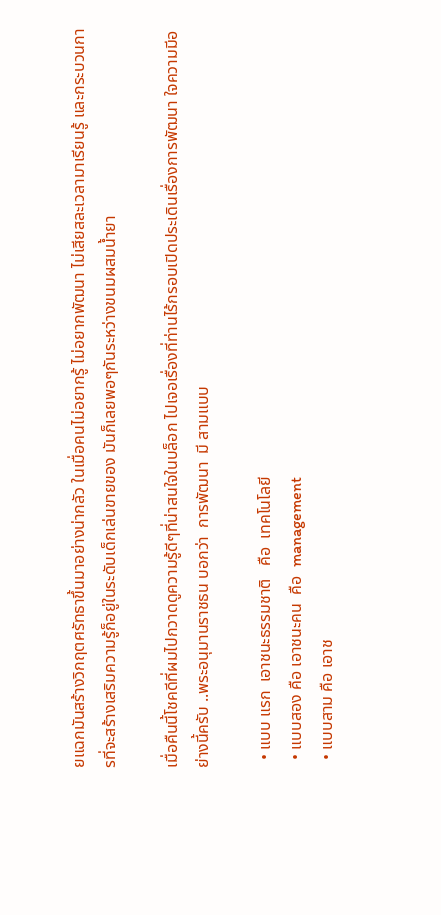ยแฉกมันสร้างวิกฤตศรัทธาขึ้นมาอย่างน่ากลัว ในเมื่อคนไม่อยากรู้ ไม่อยากพัฒนา ไม่เสียสละเวลามาเรียนรู้ และกระบวนการที่จะสร้างเสริมความรู้ก็อยู่ในระดับเด็กเล่นขายของ มันก็เลยพอๆกันระหว่างขนมผสมน้ำยา

เมื่อคืนนี้โชคดีที่ผมไปกวาดดูความรู้ดีๆที่น่าสนใจในบล็อก ไปเจอเรื่องที่ท่านไร้กรอบเปิดประเดินเรื่องการพัฒนา ใจความมีอย่างนี้ครับ ..พระอนุมานราชธน บอกว่า  การพัฒนา  มี สามแบบ

  • แบบ แรก  เอาชนะธรรมชาติ   คือ  เทคโนโลยี
  • แบบสอง คือ เอาชนะคน  คือ  management
  • แบบสาม คือ เอาช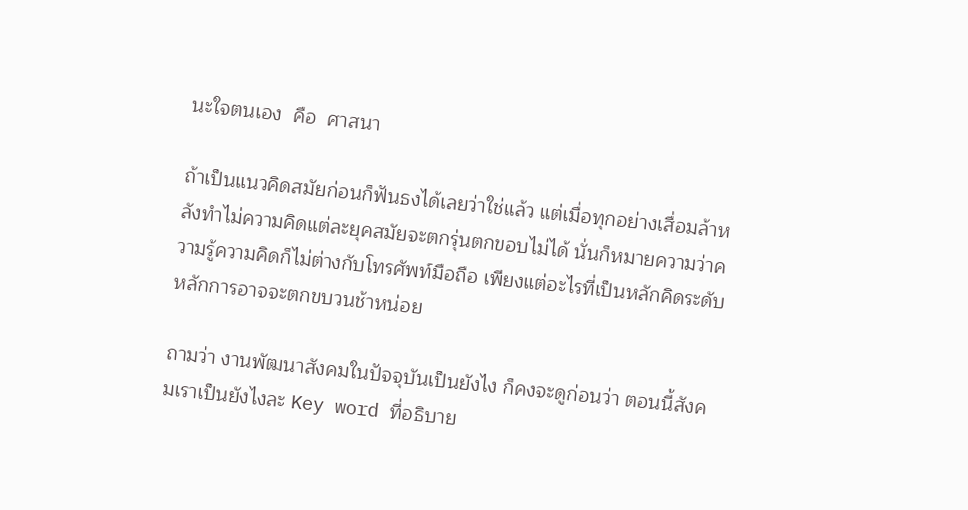นะใจตนเอง  คือ  ศาสนา

ถ้าเป็นแนวคิดสมัยก่อนก็ฟันธงได้เลยว่าใช่แล้ว แต่เมื่อทุกอย่างเสื่อมล้าหลังทำไม่ความคิดแต่ละยุคสมัยจะตกรุ่นตกขอบไม่ได้ นั่นก็หมายความว่าความรู้ความคิดก็ไม่ต่างกับโทรศัพท์มือถือ เพียงแต่อะไรที่เป็นหลักคิดระดับหลักการอาจจะตกขบวนช้าหน่อย

ถามว่า งานพัฒนาสังคมในปัจจุบันเป็นยังไง ก็คงจะดูก่อนว่า ตอนนี้สังคมเราเป็นยังไงละ Key word ที่อธิบาย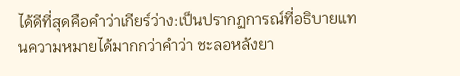ได้ดีที่สุดคือคำว่าเกียร์ว่าง:เป็นปรากฏการณ์ที่อธิบายแทนความหมายได้มากกว่าคำว่า ชะลอหลังยา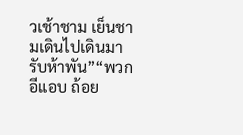วเช้าชาม เย็นชามเดินไปเดินมารับห้าพัน”“พวกอีแอบ ถ้อย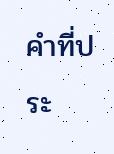คำที่ประ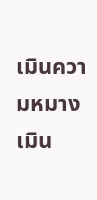เมินความหมางเมิน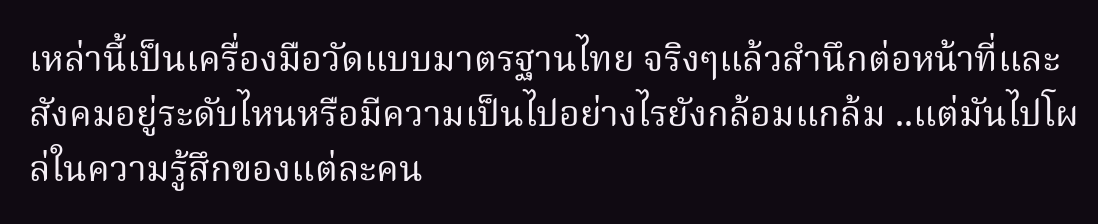เหล่านี้เป็นเครื่องมือวัดแบบมาตรฐานไทย จริงๆแล้วสำนึกต่อหน้าที่และสังคมอยู่ระดับไหนหรือมีความเป็นไปอย่างไรยังกล้อมแกล้ม ..แต่มันไปโผล่ในความรู้สึกของแต่ละคน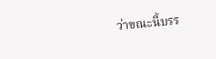ว่าขณะนี้บรร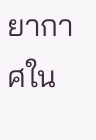ยากาศใน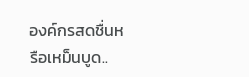องค์กรสดชื่นหรือเหม็นบูด..